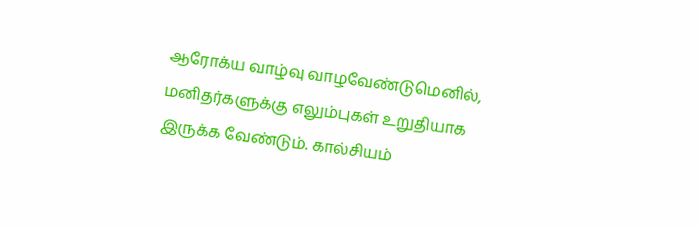ஆரோக்ய வாழ்வு வாழவேண்டுமெனில், மனிதர்களுக்கு எலும்புகள் உறுதியாக இருக்க வேண்டும். கால்சியம்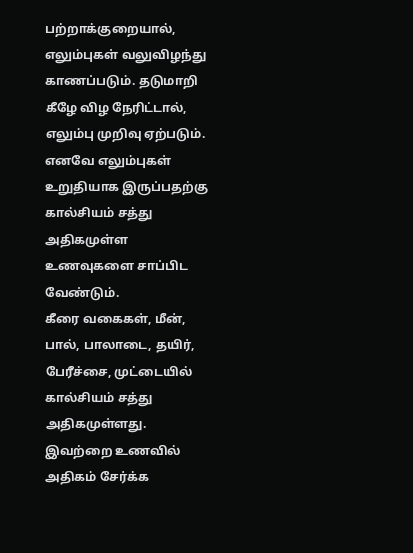பற்றாக்குறையால், எலும்புகள் வலுவிழந்து காணப்படும். தடுமாறி கீழே விழ நேரிட்டால், எலும்பு முறிவு ஏற்படும். எனவே எலும்புகள் உறுதியாக இருப்பதற்கு கால்சியம் சத்து அதிகமுள்ள உணவுகளை சாப்பிட வேண்டும்.
கீரை வகைகள், மீன், பால், பாலாடை, தயிர், பேரீச்சை, முட்டையில் கால்சியம் சத்து அதிகமுள்ளது. இவற்றை உணவில் அதிகம் சேர்க்க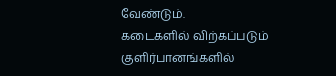வேண்டும்.
கடைகளில் விற்கப்படும் குளிர்பானங்களில்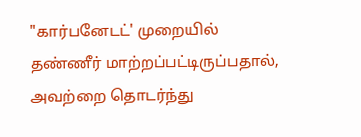"கார்பனேடட்' முறையில் தண்ணீர் மாற்றப்பட்டிருப்பதால், அவற்றை தொடர்ந்து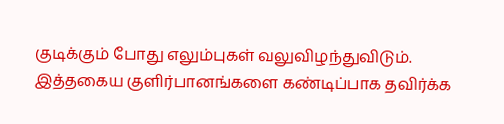குடிக்கும் போது எலும்புகள் வலுவிழந்துவிடும். இத்தகைய குளிர்பானங்களை கண்டிப்பாக தவிர்க்க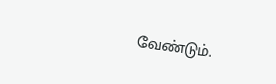வேண்டும்.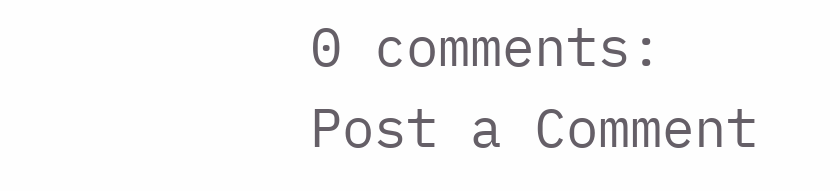0 comments:
Post a Comment